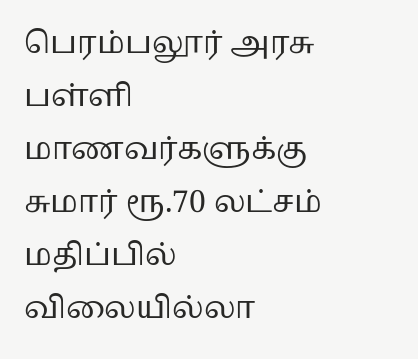பெரம்பலூர் அரசு பள்ளி மாணவர்களுக்கு சுமார் ரூ.70 லட்சம் மதிப்பில் விலையில்லா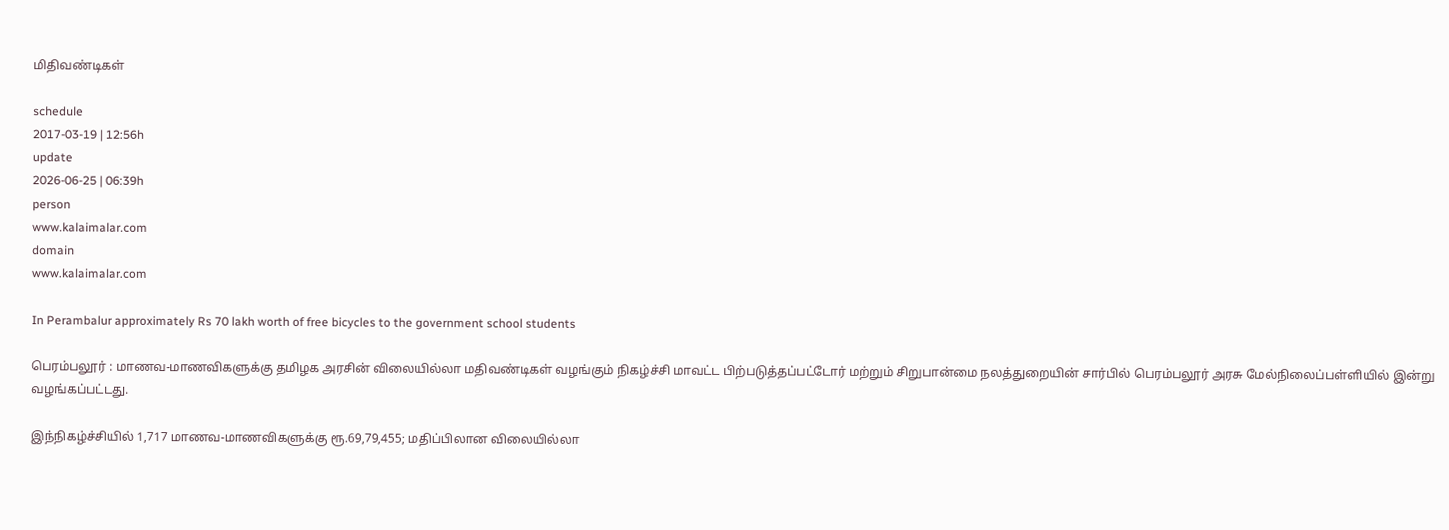மிதிவண்டிகள்

schedule
2017-03-19 | 12:56h
update
2026-06-25 | 06:39h
person
www.kalaimalar.com
domain
www.kalaimalar.com

In Perambalur approximately Rs 70 lakh worth of free bicycles to the government school students

பெரம்பலூர் : மாணவ-மாணவிகளுக்கு தமிழக அரசின் விலையில்லா மதிவண்டிகள் வழங்கும் நிகழ்ச்சி மாவட்ட பிற்படுத்தப்பட்டோர் மற்றும் சிறுபான்மை நலத்துறையின் சார்பில் பெரம்பலூர் அரசு மேல்நிலைப்பள்ளியில் இன்று வழங்கப்பட்டது.

இந்நிகழ்ச்சியில் 1,717 மாணவ-மாணவிகளுக்கு ரூ.69,79,455; மதிப்பிலான விலையில்லா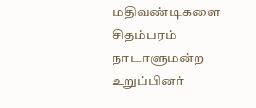மதிவண்டிகளை சிதம்பரம் நாடாளுமன்ற உறுப்பினர்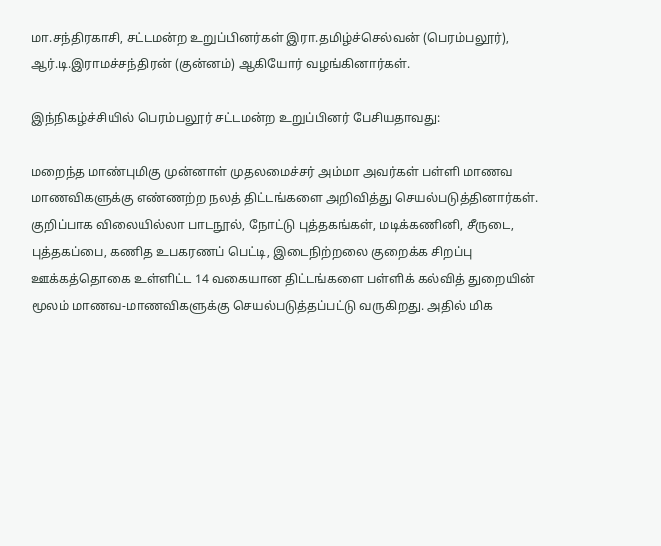மா.சந்திரகாசி, சட்டமன்ற உறுப்பினர்கள் இரா.தமிழ்ச்செல்வன் (பெரம்பலூர்), ஆர்.டி.இராமச்சந்திரன் (குன்னம்) ஆகியோர் வழங்கினார்கள்.

இந்நிகழ்ச்சியில் பெரம்பலூர் சட்டமன்ற உறுப்பினர் பேசியதாவது:

மறைந்த மாண்புமிகு முன்னாள் முதலமைச்சர் அம்மா அவர்கள் பள்ளி மாணவ மாணவிகளுக்கு எண்ணற்ற நலத் திட்டங்களை அறிவித்து செயல்படுத்தினார்கள். குறிப்பாக விலையில்லா பாடநூல், நோட்டு புத்தகங்கள், மடிக்கணினி, சீருடை, புத்தகப்பை, கணித உபகரணப் பெட்டி, இடைநிற்றலை குறைக்க சிறப்பு ஊக்கத்தொகை உள்ளிட்ட 14 வகையான திட்டங்களை பள்ளிக் கல்வித் துறையின் மூலம் மாணவ-மாணவிகளுக்கு செயல்படுத்தப்பட்டு வருகிறது. அதில் மிக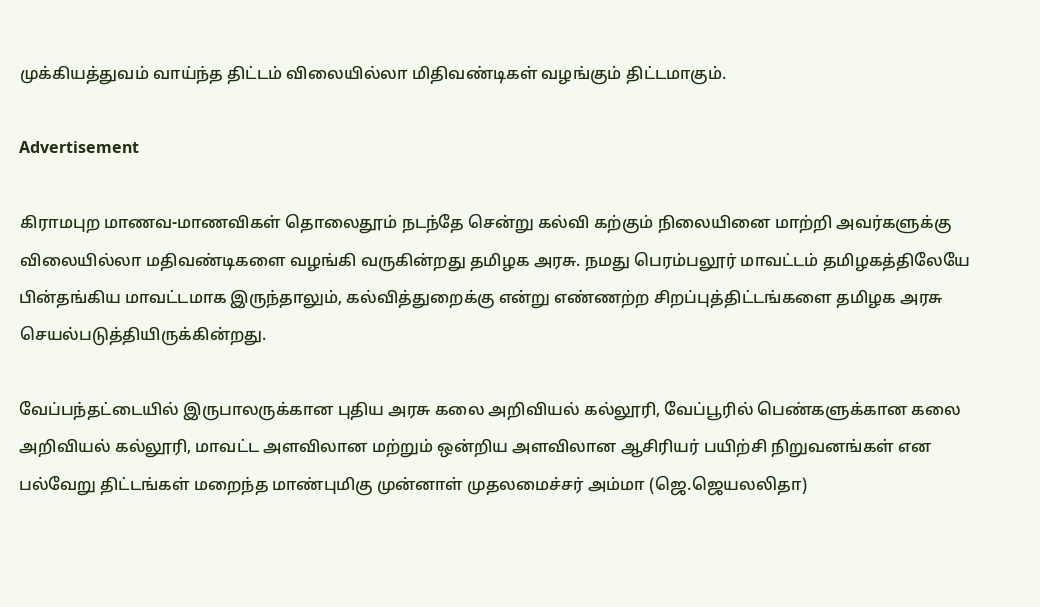முக்கியத்துவம் வாய்ந்த திட்டம் விலையில்லா மிதிவண்டிகள் வழங்கும் திட்டமாகும்.

Advertisement

கிராமபுற மாணவ-மாணவிகள் தொலைதூம் நடந்தே சென்று கல்வி கற்கும் நிலையினை மாற்றி அவர்களுக்கு விலையில்லா மதிவண்டிகளை வழங்கி வருகின்றது தமிழக அரசு. நமது பெரம்பலூர் மாவட்டம் தமிழகத்திலேயே பின்தங்கிய மாவட்டமாக இருந்தாலும், கல்வித்துறைக்கு என்று எண்ணற்ற சிறப்புத்திட்டங்களை தமிழக அரசு செயல்படுத்தியிருக்கின்றது.

வேப்பந்தட்டையில் இருபாலருக்கான புதிய அரசு கலை அறிவியல் கல்லூரி, வேப்பூரில் பெண்களுக்கான கலை அறிவியல் கல்லூரி, மாவட்ட அளவிலான மற்றும் ஒன்றிய அளவிலான ஆசிரியர் பயிற்சி நிறுவனங்கள் என பல்வேறு திட்டங்கள் மறைந்த மாண்புமிகு முன்னாள் முதலமைச்சர் அம்மா (ஜெ.ஜெயலலிதா)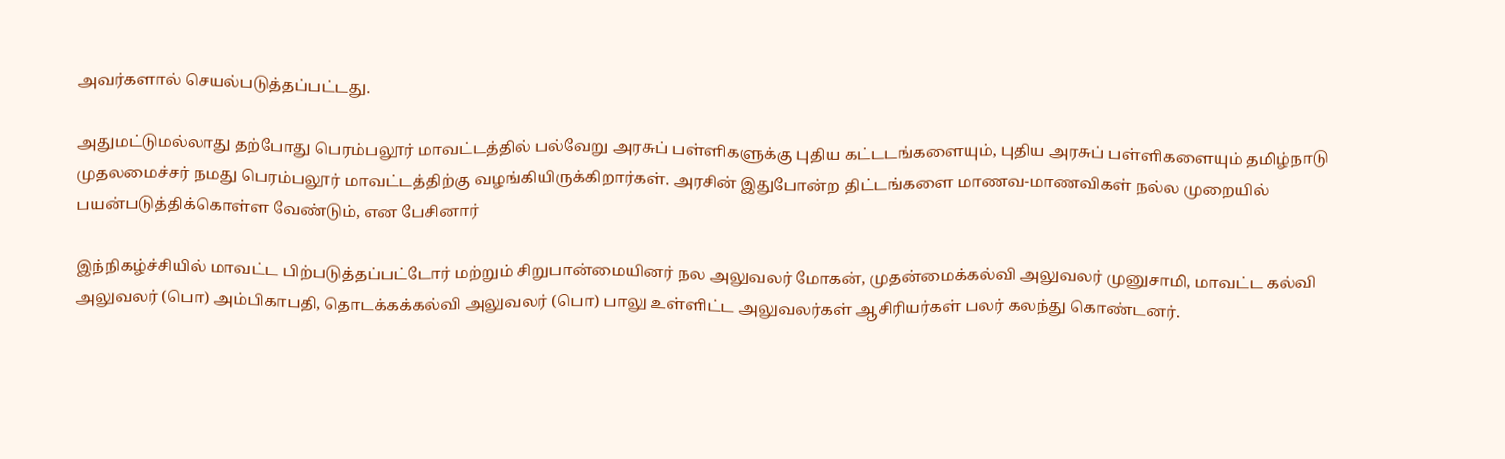அவர்களால் செயல்படுத்தப்பட்டது.

அதுமட்டுமல்லாது தற்போது பெரம்பலூர் மாவட்டத்தில் பல்வேறு அரசுப் பள்ளிகளுக்கு புதிய கட்டடங்களையும், புதிய அரசுப் பள்ளிகளையும் தமிழ்நாடு முதலமைச்சர் நமது பெரம்பலூர் மாவட்டத்திற்கு வழங்கியிருக்கிறார்கள். அரசின் இதுபோன்ற திட்டங்களை மாணவ-மாணவிகள் நல்ல முறையில் பயன்படுத்திக்கொள்ள வேண்டும், என பேசினார்

இந்நிகழ்ச்சியில் மாவட்ட பிற்படுத்தப்பட்டோர் மற்றும் சிறுபான்மையினர் நல அலுவலர் மோகன், முதன்மைக்கல்வி அலுவலர் முனுசாமி, மாவட்ட கல்வி அலுவலர் (பொ) அம்பிகாபதி, தொடக்கக்கல்வி அலுவலர் (பொ) பாலு உள்ளிட்ட அலுவலர்கள் ஆசிரியர்கள் பலர் கலந்து கொண்டனர்.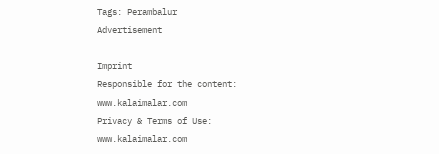Tags: Perambalur
Advertisement

Imprint
Responsible for the content:
www.kalaimalar.com
Privacy & Terms of Use:
www.kalaimalar.com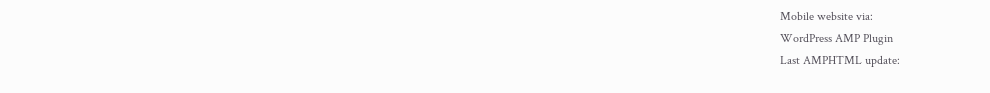Mobile website via:
WordPress AMP Plugin
Last AMPHTML update: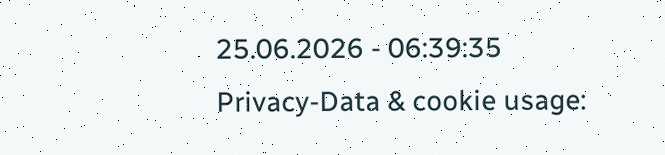25.06.2026 - 06:39:35
Privacy-Data & cookie usage: